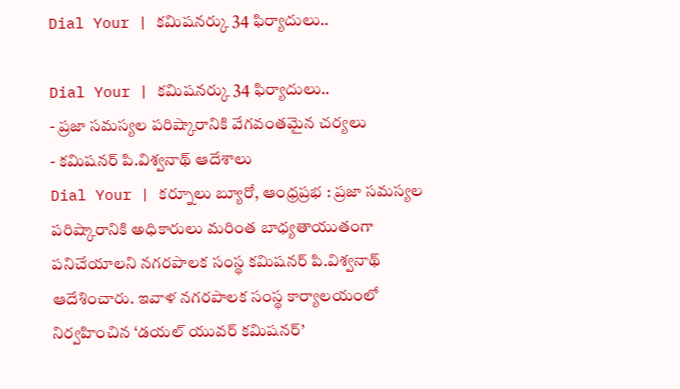Dial Your | కమిషనర్కు 34 ఫిర్యాదులు..

Dial Your | కమిషనర్కు 34 ఫిర్యాదులు..
- ప్రజా సమస్యల పరిష్కారానికి వేగవంతమైన చర్యలు
- కమిషనర్ పి.విశ్వనాథ్ ఆదేశాలు
Dial Your | కర్నూలు బ్యూరో, ఆంధ్రప్రభ : ప్రజా సమస్యల పరిష్కారానికి అధికారులు మరింత బాధ్యతాయుతంగా పనిచేయాలని నగరపాలక సంస్థ కమిషనర్ పి.విశ్వనాథ్ ఆదేశించారు. ఇవాళ నగరపాలక సంస్థ కార్యాలయంలో నిర్వహించిన ‘డయల్ యువర్ కమిషనర్’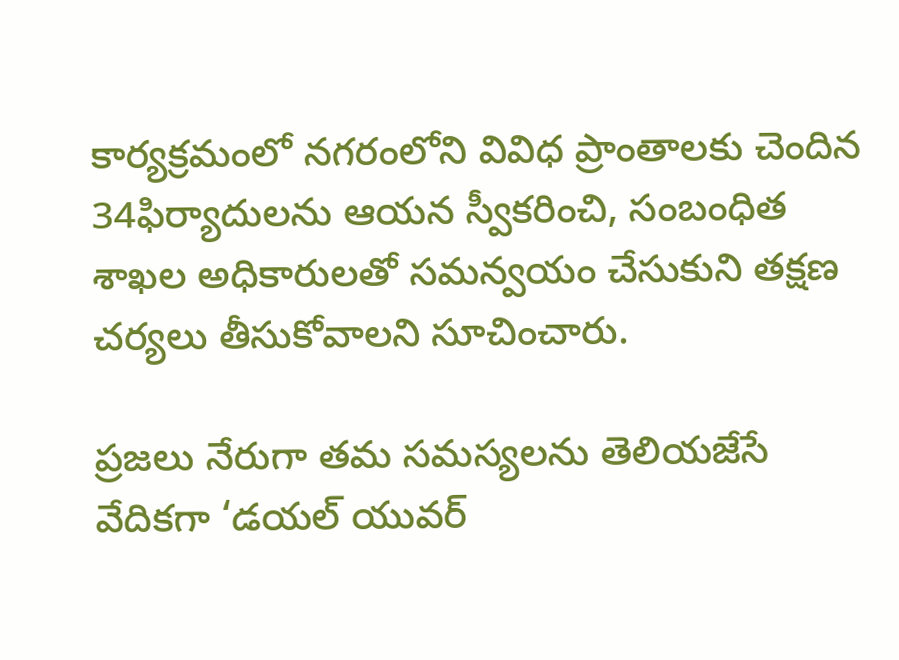కార్యక్రమంలో నగరంలోని వివిధ ప్రాంతాలకు చెందిన 34ఫిర్యాదులను ఆయన స్వీకరించి, సంబంధిత శాఖల అధికారులతో సమన్వయం చేసుకుని తక్షణ చర్యలు తీసుకోవాలని సూచించారు.

ప్రజలు నేరుగా తమ సమస్యలను తెలియజేసే వేదికగా ‘డయల్ యువర్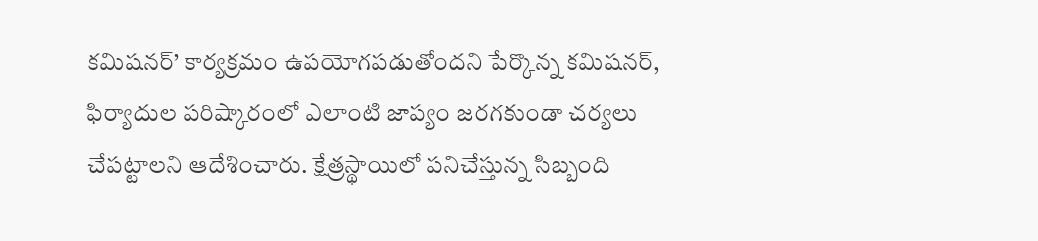కమిషనర్’ కార్యక్రమం ఉపయోగపడుతోందని పేర్కొన్న కమిషనర్, ఫిర్యాదుల పరిష్కారంలో ఎలాంటి జాప్యం జరగకుండా చర్యలు చేపట్టాలని ఆదేశించారు. క్షేత్రస్థాయిలో పనిచేస్తున్న సిబ్బంది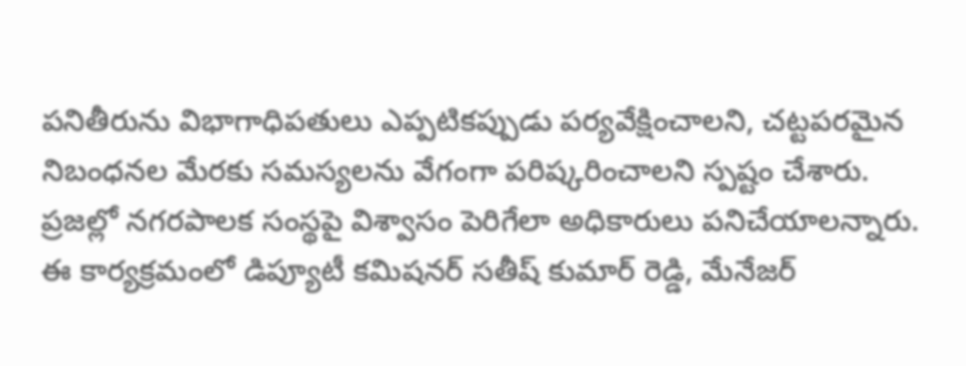పనితీరును విభాగాధిపతులు ఎప్పటికప్పుడు పర్యవేక్షించాలని, చట్టపరమైన నిబంధనల మేరకు సమస్యలను వేగంగా పరిష్కరించాలని స్పష్టం చేశారు. ప్రజల్లో నగరపాలక సంస్థపై విశ్వాసం పెరిగేలా అధికారులు పనిచేయాలన్నారు. ఈ కార్యక్రమంలో డిప్యూటీ కమిషనర్ సతీష్ కుమార్ రెడ్డి, మేనేజర్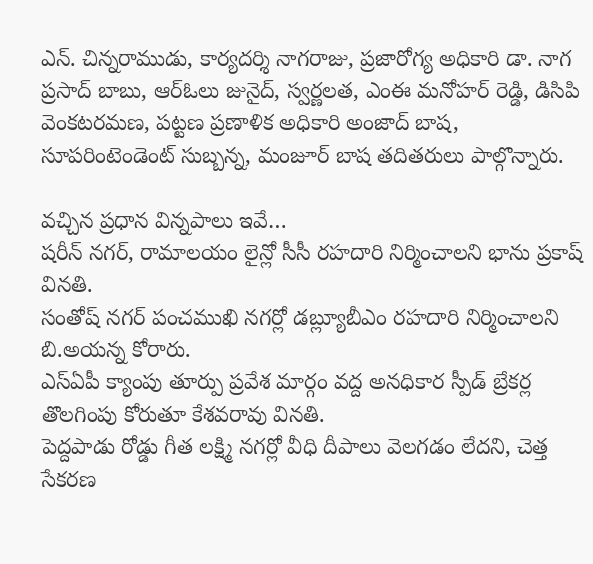ఎన్. చిన్నరాముడు, కార్యదర్శి నాగరాజు, ప్రజారోగ్య అధికారి డా. నాగ ప్రసాద్ బాబు, ఆర్ఓలు జునైద్, స్వర్ణలత, ఎంఈ మనోహర్ రెడ్డి, డిసిపి వెంకటరమణ, పట్టణ ప్రణాళిక అధికారి అంజాద్ బాష, సూపరింటెండెంట్ సుబ్బన్న, మంజూర్ బాష తదితరులు పాల్గొన్నారు.

వచ్చిన ప్రధాన విన్నపాలు ఇవే…
షరీన్ నగర్, రామాలయం లైన్లో సీసీ రహదారి నిర్మించాలని భాను ప్రకాష్ వినతి.
సంతోష్ నగర్ పంచముఖి నగర్లో డబ్ల్యూబీఎం రహదారి నిర్మించాలని బి.అయన్న కోరారు.
ఎస్ఏపీ క్యాంపు తూర్పు ప్రవేశ మార్గం వద్ద అనధికార స్పీడ్ బ్రేకర్ల తొలగింపు కోరుతూ కేశవరావు వినతి.
పెద్దపాడు రోడ్డు గీత లక్ష్మి నగర్లో వీధి దీపాలు వెలగడం లేదని, చెత్త సేకరణ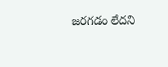జరగడం లేదని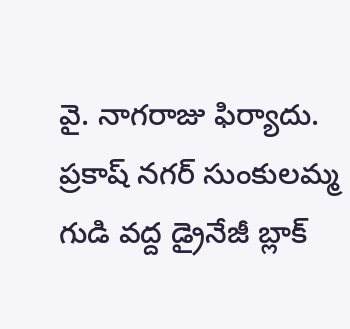వై. నాగరాజు ఫిర్యాదు.
ప్రకాష్ నగర్ సుంకులమ్మ గుడి వద్ద డ్రైనేజీ బ్లాక్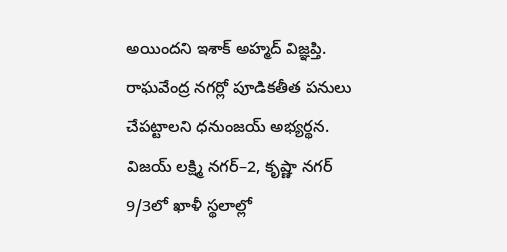అయిందని ఇశాక్ అహ్మద్ విజ్ఞప్తి.
రాఘవేంద్ర నగర్లో పూడికతీత పనులు చేపట్టాలని ధనుంజయ్ అభ్యర్థన.
విజయ్ లక్ష్మి నగర్–2, కృష్ణా నగర్ 9/3లో ఖాళీ స్థలాల్లో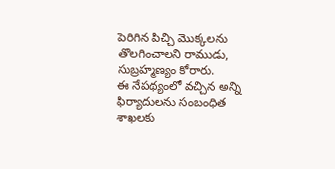పెరిగిన పిచ్చి మొక్కలను తొలగించాలని రాముడు, సుబ్రహ్మణ్యం కోరారు.
ఈ నేపథ్యంలో వచ్చిన అన్ని ఫిర్యాదులను సంబంధిత శాఖలకు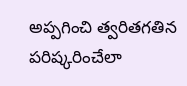అప్పగించి త్వరితగతిన పరిష్కరించేలా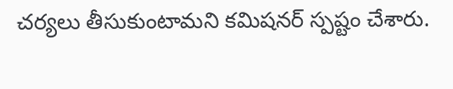చర్యలు తీసుకుంటామని కమిషనర్ స్పష్టం చేశారు.